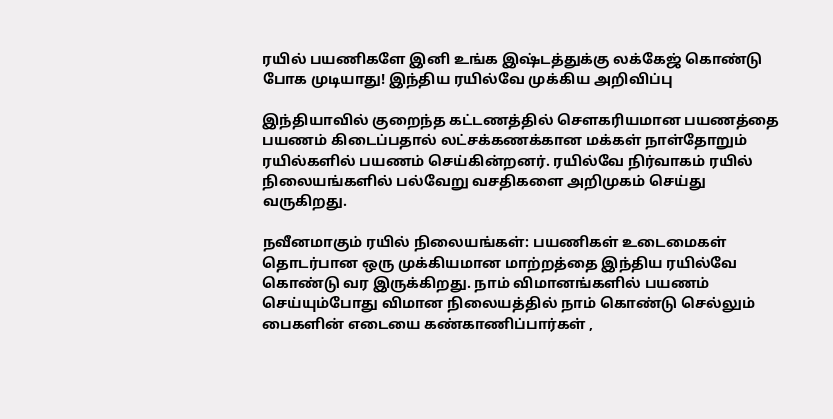ரயில் பயணிகளே இனி உங்க இஷ்டத்துக்கு லக்கேஜ் கொண்டு போக முடியாது! இந்திய ரயில்வே முக்கிய அறிவிப்பு

இந்தியாவில் குறைந்த கட்டணத்தில் சௌகரியமான பயணத்தை பயணம் கிடைப்பதால் லட்சக்கணக்கான மக்கள் நாள்தோறும் ரயில்களில் பயணம் செய்கின்றனர். ரயில்வே நிர்வாகம் ரயில் நிலையங்களில் பல்வேறு வசதிகளை அறிமுகம் செய்து வருகிறது.

நவீனமாகும் ரயில் நிலையங்கள்: பயணிகள் உடைமைகள் தொடர்பான ஒரு முக்கியமான மாற்றத்தை இந்திய ரயில்வே கொண்டு வர இருக்கிறது. நாம் விமானங்களில் பயணம் செய்யும்போது விமான நிலையத்தில் நாம் கொண்டு செல்லும் பைகளின் எடையை கண்காணிப்பார்கள் ,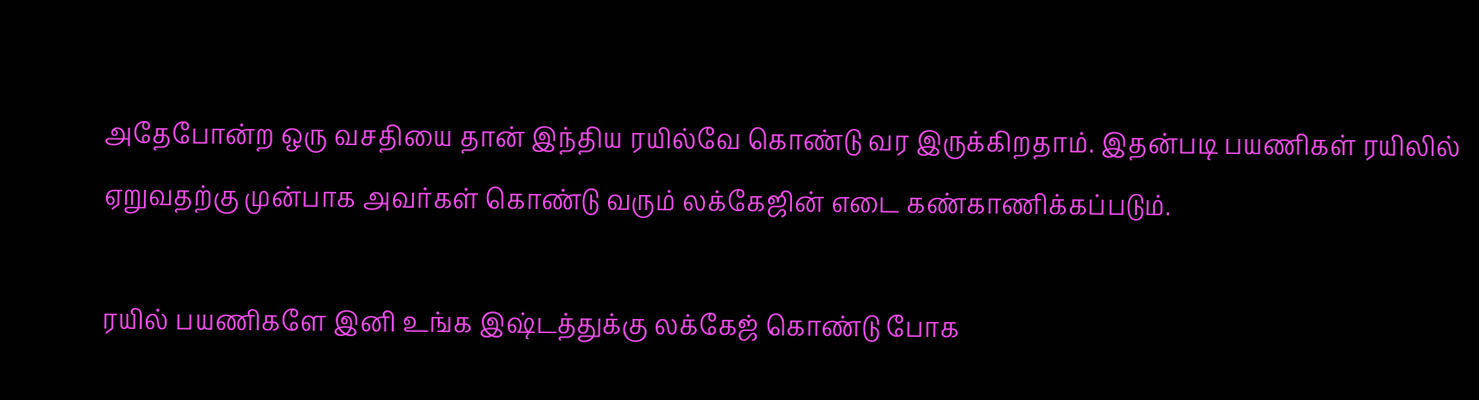அதேபோன்ற ஒரு வசதியை தான் இந்திய ரயில்வே கொண்டு வர இருக்கிறதாம். இதன்படி பயணிகள் ரயிலில் ஏறுவதற்கு முன்பாக அவர்கள் கொண்டு வரும் லக்கேஜின் எடை கண்காணிக்கப்படும்.

ரயில் பயணிகளே இனி உங்க இஷ்டத்துக்கு லக்கேஜ் கொண்டு போக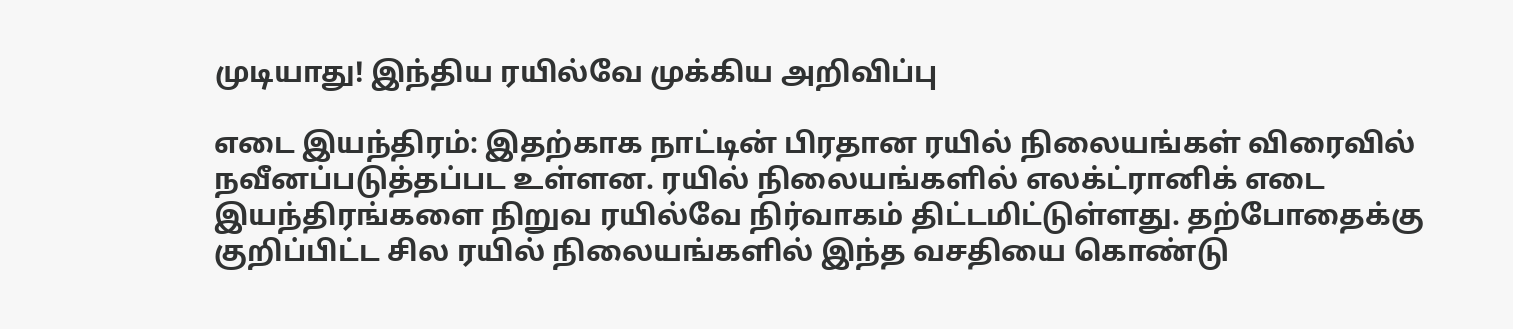முடியாது! இந்திய ரயில்வே முக்கிய அறிவிப்பு

எடை இயந்திரம்: இதற்காக நாட்டின் பிரதான ரயில் நிலையங்கள் விரைவில் நவீனப்படுத்தப்பட உள்ளன. ரயில் நிலையங்களில் எலக்ட்ரானிக் எடை இயந்திரங்களை நிறுவ ரயில்வே நிர்வாகம் திட்டமிட்டுள்ளது. தற்போதைக்கு குறிப்பிட்ட சில ரயில் நிலையங்களில் இந்த வசதியை கொண்டு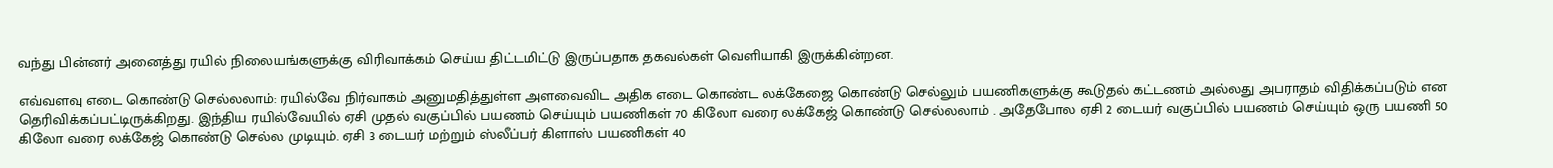வந்து பின்னர் அனைத்து ரயில் நிலையங்களுக்கு விரிவாக்கம் செய்ய திட்டமிட்டு இருப்பதாக தகவல்கள் வெளியாகி இருக்கின்றன.

எவ்வளவு எடை கொண்டு செல்லலாம்: ரயில்வே நிர்வாகம் அனுமதித்துள்ள அளவைவிட அதிக எடை கொண்ட லக்கேஜை கொண்டு செல்லும் பயணிகளுக்கு கூடுதல் கட்டணம் அல்லது அபராதம் விதிக்கப்படும் என தெரிவிக்கப்பட்டிருக்கிறது. இந்திய ரயில்வேயில் ஏசி முதல் வகுப்பில் பயணம் செய்யும் பயணிகள் 70 கிலோ வரை லக்கேஜ் கொண்டு செல்லலாம் . அதேபோல ஏசி 2 டையர் வகுப்பில் பயணம் செய்யும் ஒரு பயணி 50 கிலோ வரை லக்கேஜ் கொண்டு செல்ல முடியும். ஏசி 3 டையர் மற்றும் ஸ்லீப்பர் கிளாஸ் பயணிகள் 40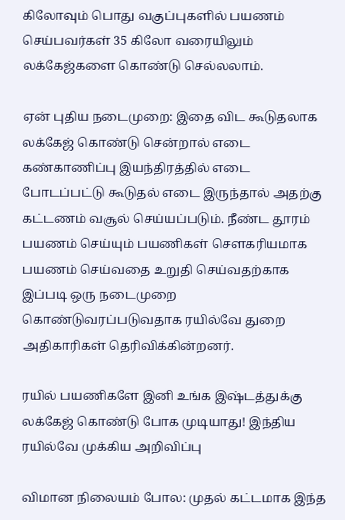கிலோவும் பொது வகுப்புகளில் பயணம் செய்பவர்கள் 35 கிலோ வரையிலும் லக்கேஜ்களை கொண்டு செல்லலாம்.

ஏன் புதிய நடைமுறை: இதை விட கூடுதலாக லக்கேஜ் கொண்டு சென்றால் எடை கண்காணிப்பு இயந்திரத்தில் எடை போடப்பட்டு கூடுதல் எடை இருந்தால் அதற்கு கட்டணம் வசூல் செய்யப்படும். நீண்ட தூரம் பயணம் செய்யும் பயணிகள் சௌகரியமாக பயணம் செய்வதை உறுதி செய்வதற்காக இப்படி ஒரு நடைமுறை கொண்டுவரப்படுவதாக ரயில்வே துறை அதிகாரிகள் தெரிவிக்கின்றனர்.

ரயில் பயணிகளே இனி உங்க இஷ்டத்துக்கு லக்கேஜ் கொண்டு போக முடியாது! இந்திய ரயில்வே முக்கிய அறிவிப்பு

விமான நிலையம் போல: முதல் கட்டமாக இந்த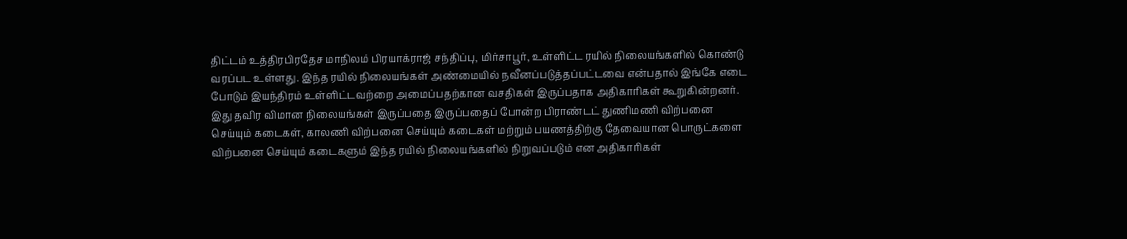திட்டம் உத்திரபிரதேச மாநிலம் பிரயாக்ராஜ் சந்திப்பு, மிர்சாபூர், உள்ளிட்ட ரயில் நிலையங்களில் கொண்டு வரப்பட உள்ளது. இந்த ரயில் நிலையங்கள் அண்மையில் நவீனப்படுத்தப்பட்டவை என்பதால் இங்கே எடை போடும் இயந்திரம் உள்ளிட்டவற்றை அமைப்பதற்கான வசதிகள் இருப்பதாக அதிகாரிகள் கூறுகின்றனர். இது தவிர விமான நிலையங்கள் இருப்பதை இருப்பதைப் போன்ற பிராண்டட் துணிமணி விற்பனை செய்யும் கடைகள், காலணி விற்பனை செய்யும் கடைகள் மற்றும் பயணத்திற்கு தேவையான பொருட்களை விற்பனை செய்யும் கடைகளும் இந்த ரயில் நிலையங்களில் நிறுவப்படும் என அதிகாரிகள்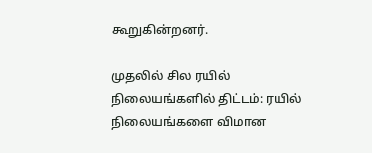கூறுகின்றனர்.

முதலில் சில ரயில் நிலையங்களில் திட்டம்: ரயில் நிலையங்களை விமான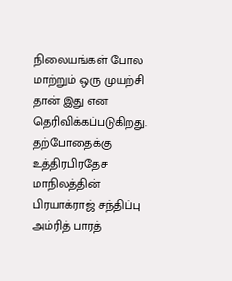நிலையங்கள் போல மாற்றும் ஒரு முயற்சி தான் இது என தெரிவிக்கப்படுகிறது. தற்போதைக்கு உத்திரபிரதேச மாநிலத்தின் பிரயாக்ராஜ் சந்திப்பு அம்ரித் பாரத்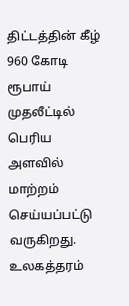திட்டத்தின் கீழ் 960 கோடி ரூபாய் முதலீட்டில் பெரிய அளவில் மாற்றம் செய்யப்பட்டு வருகிறது. உலகத்தரம்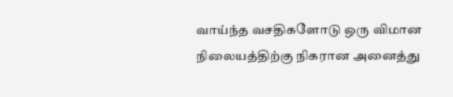வாய்ந்த வசதிகளோடு ஒரு விமான நிலையத்திற்கு நிகரான அனைத்து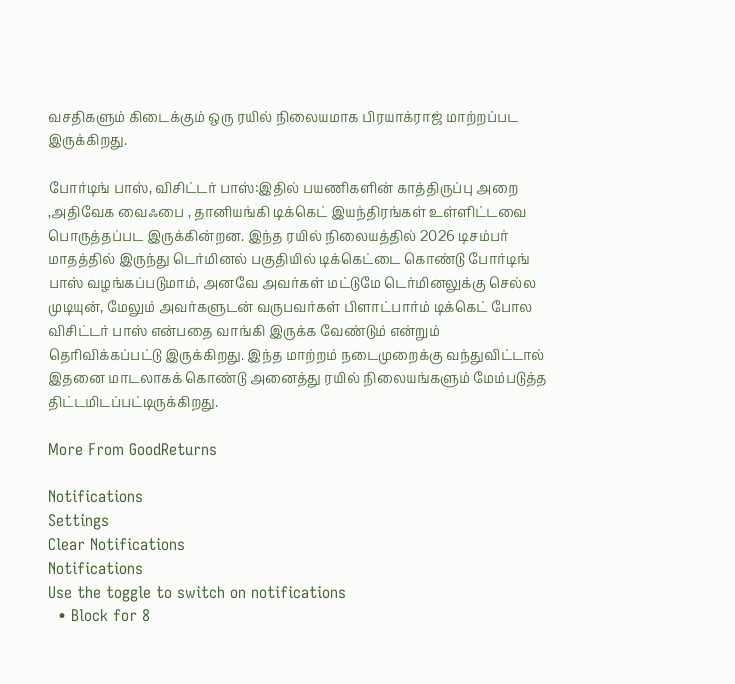வசதிகளும் கிடைக்கும் ஒரு ரயில் நிலையமாக பிரயாக்ராஜ் மாற்றப்பட இருக்கிறது.

போர்டிங் பாஸ், விசிட்டர் பாஸ்:இதில் பயணிகளின் காத்திருப்பு அறை ,அதிவேக வைஃபை , தானியங்கி டிக்கெட் இயந்திரங்கள் உள்ளிட்டவை பொருத்தப்பட இருக்கின்றன. இந்த ரயில் நிலையத்தில் 2026 டிசம்பர் மாதத்தில் இருந்து டெர்மினல் பகுதியில் டிக்கெட்டை கொண்டு போர்டிங் பாஸ் வழங்கப்படுமாம், அனவே அவர்கள் மட்டுமே டெர்மினலுக்கு செல்ல முடியுன், மேலும் அவர்களுடன் வருபவர்கள் பிளாட்பார்ம் டிக்கெட் போல விசிட்டர் பாஸ் என்பதை வாங்கி இருக்க வேண்டும் என்றும் தெரிவிக்கப்பட்டு இருக்கிறது. இந்த மாற்றம் நடைமுறைக்கு வந்துவிட்டால் இதனை மாடலாகக் கொண்டு அனைத்து ரயில் நிலையங்களும் மேம்படுத்த திட்டமிடப்பட்டிருக்கிறது.

More From GoodReturns

Notifications
Settings
Clear Notifications
Notifications
Use the toggle to switch on notifications
  • Block for 8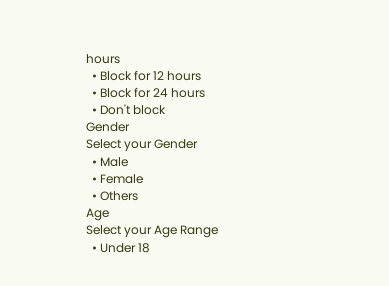hours
  • Block for 12 hours
  • Block for 24 hours
  • Don't block
Gender
Select your Gender
  • Male
  • Female
  • Others
Age
Select your Age Range
  • Under 18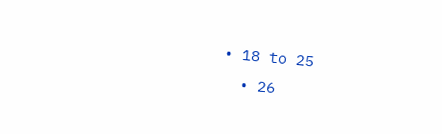• 18 to 25
  • 26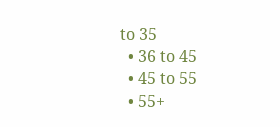to 35
  • 36 to 45
  • 45 to 55
  • 55+